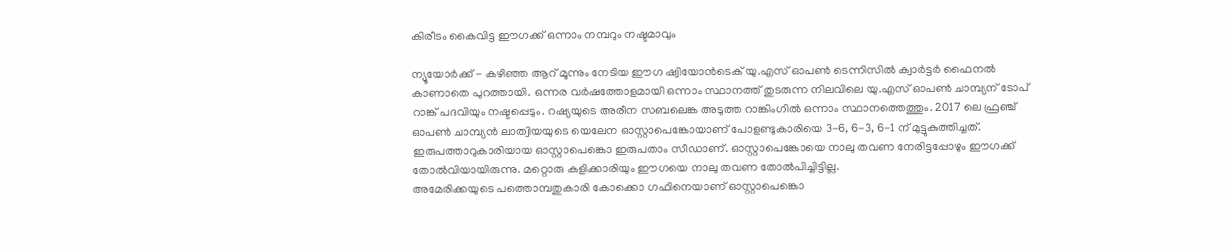കിരീടം കൈവിട്ട ഈഗക്ക് ഒന്നാം നമ്പറും നഷ്ടമാവും

ന്യൂയോര്‍ക്ക് - കഴിഞ്ഞ ആറ് മൂന്നും നേടിയ ഈഗ ഷ്വിയോന്‍ടെക് യു.എസ് ഓപണ്‍ ടെന്നിസില്‍ ക്വാര്‍ട്ടര്‍ ഫൈനല്‍ കാണാതെ പുറത്തായി. ഒന്നര വര്‍ഷത്തോളമായി ഒന്നാം സ്ഥാനത്ത് തുടരുന്ന നിലവിലെ യു.എസ് ഓപണ്‍ ചാമ്പ്യന് ടോപ് റാങ്ക് പദവിയും നഷ്ടപ്പെടും. റഷ്യയുടെ അരീന സബലെങ്ക അടുത്ത റാങ്കിംഗില്‍ ഒന്നാം സ്ഥാനത്തെത്തും. 2017 ലെ ഫ്രഞ്ച് ഓപണ്‍ ചാമ്പ്യന്‍ ലാത്വിയയുടെ യെലേന ഓസ്റ്റാപെങ്കോയാണ് പോളണ്ടുകാരിയെ 3-6, 6-3, 6-1 ന് മുട്ടുകുത്തിച്ചത്. ഇരുപത്താറുകാരിയായ ഓസ്റ്റാപെങ്കൊ ഇരുപതാം സീഡാണ്. ഓസ്റ്റാപെങ്കോയെ നാലു തവണ നേരിട്ടപ്പോഴും ഈഗക്ക് തോല്‍വിയായിരുന്നു. മറ്റൊരു കളിക്കാരിയും ഈഗയെ നാലു തവണ തോല്‍പിച്ചിട്ടില്ല.
അമേരിക്കയുടെ പത്തൊമ്പതുകാരി കോക്കൊ ഗഫിനെയാണ് ഓസ്റ്റാപെങ്കൊ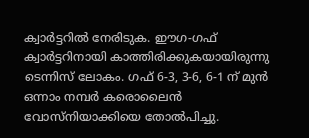ക്വാര്‍ട്ടറില്‍ നേരിടുക. ഈഗ-ഗഫ് ക്വാര്‍ട്ടറിനായി കാത്തിരിക്കുകയായിരുന്നു ടെന്നിസ് ലോകം. ഗഫ് 6-3, 3-6, 6-1 ന് മുന്‍ ഒന്നാം നമ്പര്‍ കരൊലൈന്‍ വോസ്‌നിയാക്കിയെ തോല്‍പിച്ചു.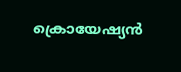ക്രൊയേഷ്യന്‍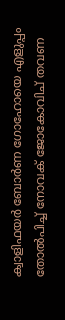ക്വാളിഫയര്‍ ബോര്‍ണ ഗോഹോയെ എളുപ്പം തോല്‍പിച്ച് നോവക് ജോകോവിച് തവണ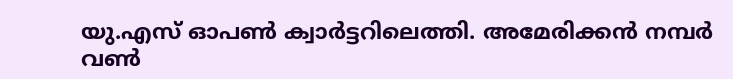യു.എസ് ഓപണ്‍ ക്വാര്‍ട്ടറിലെത്തി. അമേരിക്കന്‍ നമ്പര്‍ വണ്‍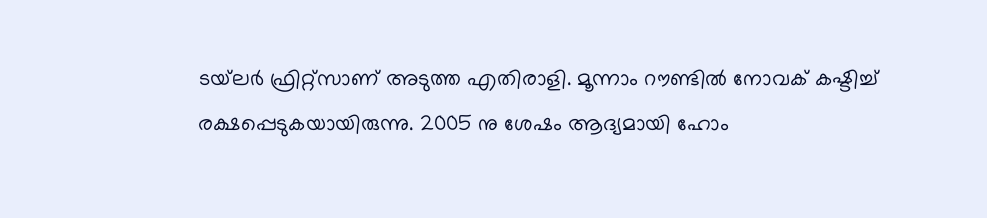ടയ്‌ലര്‍ ഫ്രിറ്റ്‌സാണ് അടുത്ത എതിരാളി. മൂന്നാം റൗണ്ടില്‍ നോവക് കഷ്ടിച്ച് രക്ഷപ്പെടുകയായിരുന്നു. 2005 നു ശേഷം ആദ്യമായി ഹോം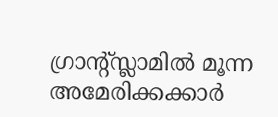ഗ്രാന്റ്സ്ലാമില്‍ മൂന്ന അമേരിക്കക്കാര്‍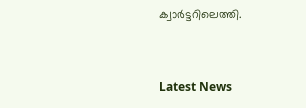ക്വാര്‍ട്ടറിലെത്തി.


Latest News